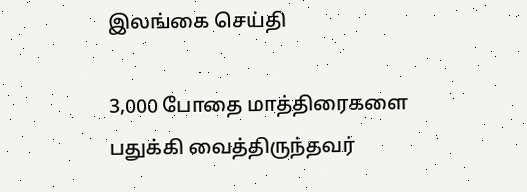இலங்கை செய்தி

3,000 போதை மாத்திரைகளை பதுக்கி வைத்திருந்தவர்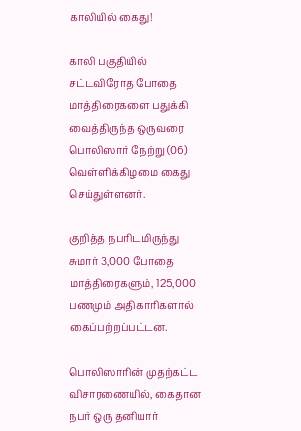காலியில் கைது!

காலி பகுதியில் சட்டவிரோத போதை மாத்திரைகளை பதுக்கி வைத்திருந்த ஒருவரை பொலிஸார் நேற்று (06) வெள்ளிக்கிழமை கைது செய்துள்ளனர்.

குறித்த நபரிடமிருந்து சுமார் 3,000 போதை மாத்திரைகளும், 125,000 பணமும் அதிகாரிகளால் கைப்பற்றப்பட்டன.

பொலிஸாரின் முதற்கட்ட விசாரணையில், கைதான நபர் ஒரு தனியார்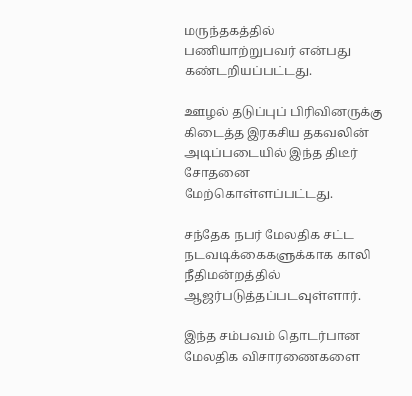மருந்தகத்தில் பணியாற்றுபவர் என்பது கண்டறியப்பட்டது.

ஊழல் தடுப்புப் பிரிவினருக்கு கிடைத்த இரகசிய தகவலின் அடிப்படையில் இந்த திடீர் சோதனை மேற்கொள்ளப்பட்டது.

சந்தேக நபர் மேலதிக சட்ட நடவடிக்கைகளுக்காக காலி நீதிமன்றத்தில் ஆஜர்படுத்தப்படவுள்ளார்.

இந்த சம்பவம் தொடர்பான மேலதிக விசாரணைகளை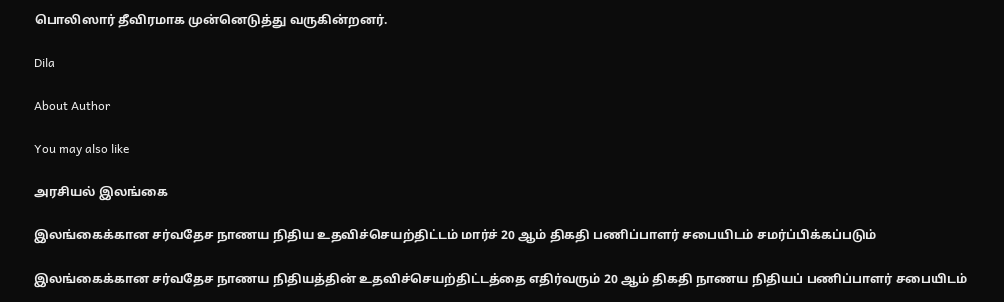பொலிஸார் தீவிரமாக முன்னெடுத்து வருகின்றனர்.

Dila

About Author

You may also like

அரசியல் இலங்கை

இலங்கைக்கான சர்வதேச நாணய நிதிய உதவிச்செயற்திட்டம் மார்ச் 20 ஆம் திகதி பணிப்பாளர் சபையிடம் சமர்ப்பிக்கப்படும்

இலங்கைக்கான சர்வதேச நாணய நிதியத்தின் உதவிச்செயற்திட்டத்தை எதிர்வரும் 20 ஆம் திகதி நாணய நிதியப் பணிப்பாளர் சபையிடம்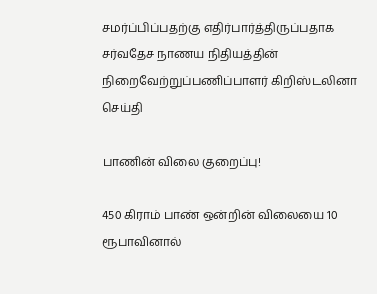சமர்ப்பிப்பதற்கு எதிர்பார்த்திருப்பதாக சர்வதேச நாணய நிதியத்தின் நிறைவேற்றுப்பணிப்பாளர் கிறிஸ்டலினா
செய்தி

பாணின் விலை குறைப்பு!

450 கிராம் பாண் ஒன்றின் விலையை 10 ரூபாவினால்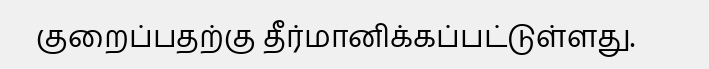குறைப்பதற்கு தீர்மானிக்கப்பட்டுள்ளது.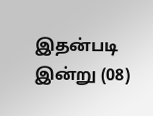இதன்படி   இன்று (08)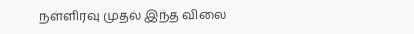நள்ளிரவு முதல் இந்த விலை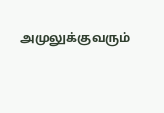அமுலுக்குவரும்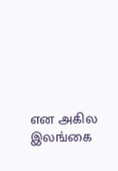என அகில இலங்கை